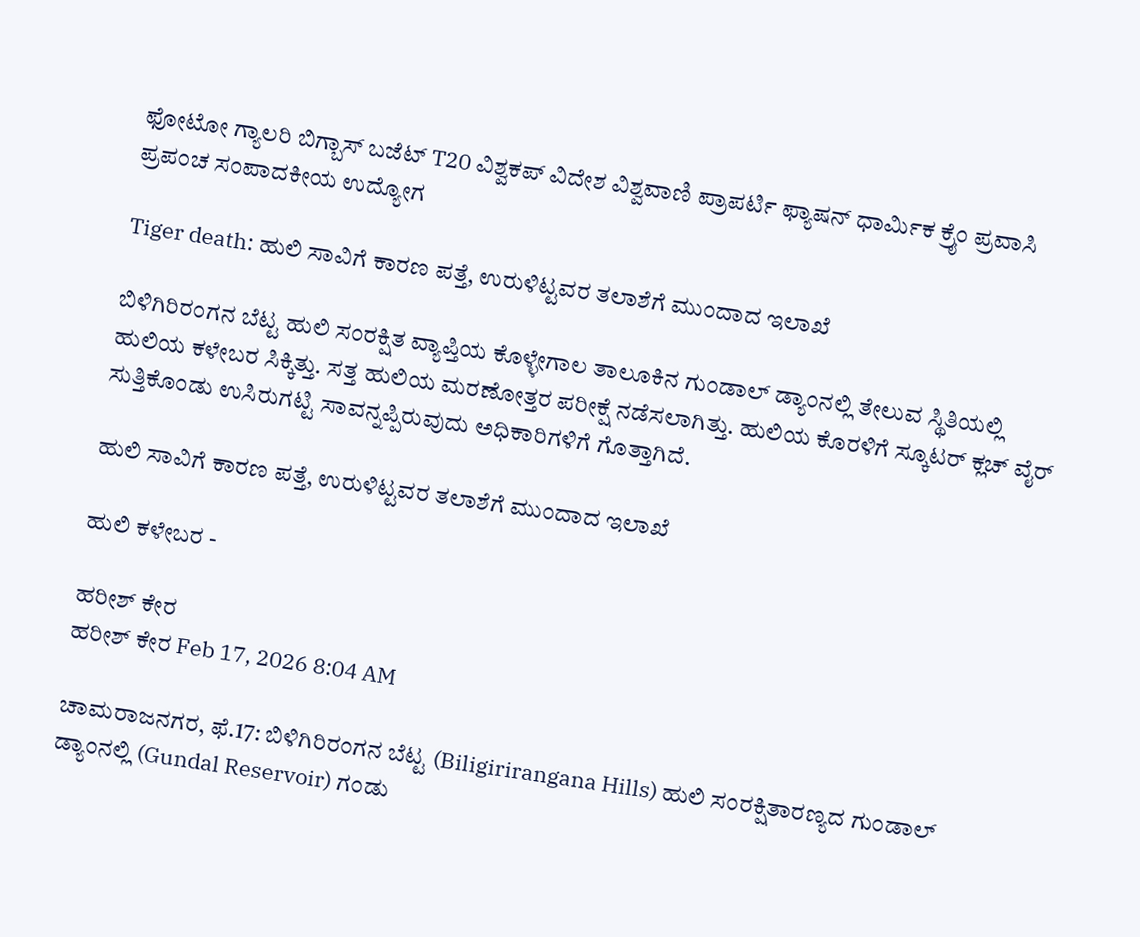ಫೋಟೋ ಗ್ಯಾಲರಿ ಬಿಗ್ಬಾಸ್ ಬಜೆಟ್ T20 ವಿಶ್ವಕಪ್ ವಿದೇಶ ವಿಶ್ವವಾಣಿ ಪ್ರಾಪರ್ಟಿ ಫ್ಯಾಷನ್ ಧಾರ್ಮಿಕ ಕ್ರೈಂ ಪ್ರವಾಸಿ ಪ್ರಪಂಚ ಸಂಪಾದಕೀಯ ಉದ್ಯೋಗ

Tiger death: ಹುಲಿ ಸಾವಿಗೆ ಕಾರಣ ಪತ್ತೆ, ಉರುಳಿಟ್ಟವರ ತಲಾಶೆಗೆ ಮುಂದಾದ ಇಲಾಖೆ

ಬಿಳಿಗಿರಿರಂಗನ ಬೆಟ್ಟ ಹುಲಿ ಸಂರಕ್ಷಿತ ವ್ಯಾಪ್ತಿಯ ಕೊಳ್ಳೇಗಾಲ ತಾಲೂಕಿನ ಗುಂಡಾಲ್ ಡ್ಯಾಂನಲ್ಲಿ ತೇಲುವ ಸ್ಥಿತಿಯಲ್ಲಿ ಹುಲಿಯ ಕಳೇಬರ ಸಿಕ್ಕಿತ್ತು. ಸತ್ತ ಹುಲಿಯ ಮರಣೋತ್ತರ ಪರೀಕ್ಷೆ ನಡೆಸಲಾಗಿತ್ತು. ಹುಲಿಯ ಕೊರಳಿಗೆ ಸ್ಕೂಟರ್ ಕ್ಲಚ್ ವೈರ್ ಸುತ್ತಿಕೊಂಡು ಉಸಿರುಗಟ್ಟಿ ಸಾವನ್ನಪ್ಪಿರುವುದು ಅಧಿಕಾರಿಗಳಿಗೆ ಗೊತ್ತಾಗಿದೆ.

ಹುಲಿ ಸಾವಿಗೆ ಕಾರಣ ಪತ್ತೆ, ಉರುಳಿಟ್ಟವರ ತಲಾಶೆಗೆ ಮುಂದಾದ ಇಲಾಖೆ

ಹುಲಿ ಕಳೇಬರ -

ಹರೀಶ್‌ ಕೇರ
ಹರೀಶ್‌ ಕೇರ Feb 17, 2026 8:04 AM

ಚಾಮರಾಜನಗರ, ಫೆ.17: ಬಿಳಿಗಿರಿರಂಗನ ಬೆಟ್ಟ (Biligirirangana Hills) ಹುಲಿ ಸಂರಕ್ಷಿತಾರಣ್ಯದ ಗುಂಡಾಲ್ ಡ್ಯಾಂನಲ್ಲಿ (Gundal Reservoir) ಗಂಡು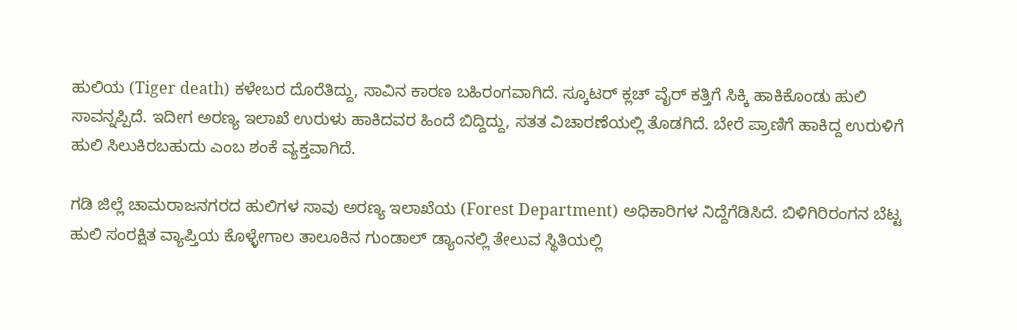ಹುಲಿಯ (Tiger death) ಕಳೇಬರ ದೊರೆತಿದ್ದು, ಸಾವಿನ ಕಾರಣ ಬಹಿರಂಗವಾಗಿದೆ. ಸ್ಕೂಟರ್ ಕ್ಲಚ್ ವೈರ್ ಕತ್ತಿಗೆ ಸಿಕ್ಕಿ ಹಾಕಿಕೊಂಡು ಹುಲಿ ಸಾವನ್ನಪ್ಪಿದೆ. ಇದೀಗ ಅರಣ್ಯ ಇಲಾಖೆ ಉರುಳು ಹಾಕಿದವರ ಹಿಂದೆ ಬಿದ್ದಿದ್ದು, ಸತತ ವಿಚಾರಣೆಯಲ್ಲಿ ತೊಡಗಿದೆ. ಬೇರೆ ಪ್ರಾಣಿಗೆ ಹಾಕಿದ್ದ ಉರುಳಿಗೆ ಹುಲಿ ಸಿಲುಕಿರಬಹುದು ಎಂಬ ಶಂಕೆ ವ್ಯಕ್ತವಾಗಿದೆ.

ಗಡಿ ಜಿಲ್ಲೆ ಚಾಮರಾಜನಗರದ ಹುಲಿಗಳ ಸಾವು ಅರಣ್ಯ ಇಲಾಖೆಯ (Forest Department) ಅಧಿಕಾರಿಗಳ ನಿದ್ದೆಗೆಡಿಸಿದೆ. ಬಿಳಿಗಿರಿರಂಗನ ಬೆಟ್ಟ ಹುಲಿ ಸಂರಕ್ಷಿತ ವ್ಯಾಪ್ತಿಯ ಕೊಳ್ಳೇಗಾಲ ತಾಲೂಕಿನ ಗುಂಡಾಲ್ ಡ್ಯಾಂನಲ್ಲಿ ತೇಲುವ ಸ್ಥಿತಿಯಲ್ಲಿ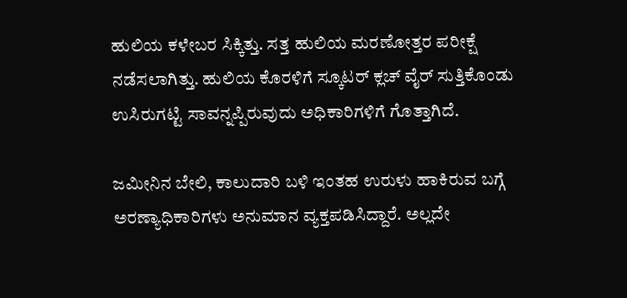ಹುಲಿಯ ಕಳೇಬರ ಸಿಕ್ಕಿತ್ತು. ಸತ್ತ ಹುಲಿಯ ಮರಣೋತ್ತರ ಪರೀಕ್ಷೆ ನಡೆಸಲಾಗಿತ್ತು. ಹುಲಿಯ ಕೊರಳಿಗೆ ಸ್ಕೂಟರ್ ಕ್ಲಚ್ ವೈರ್ ಸುತ್ತಿಕೊಂಡು ಉಸಿರುಗಟ್ಟಿ ಸಾವನ್ನಪ್ಪಿರುವುದು ಅಧಿಕಾರಿಗಳಿಗೆ ಗೊತ್ತಾಗಿದೆ.

ಜಮೀನಿನ ಬೇಲಿ, ಕಾಲುದಾರಿ ಬಳಿ ಇಂತಹ ಉರುಳು ಹಾಕಿರುವ ಬಗ್ಗೆ ಅರಣ್ಯಾಧಿಕಾರಿಗಳು ಅನುಮಾನ ವ್ಯಕ್ತಪಡಿಸಿದ್ದಾರೆ. ಅಲ್ಲದೇ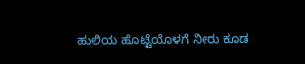ಹುಲಿಯ ಹೊಟ್ಟೆಯೊಳಗೆ ನೀರು ಕೂಡ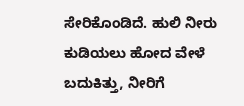ಸೇರಿಕೊಂಡಿದೆ. ಹುಲಿ ನೀರು ಕುಡಿಯಲು ಹೋದ ವೇಳೆ ಬದುಕಿತ್ತು, ನೀರಿಗೆ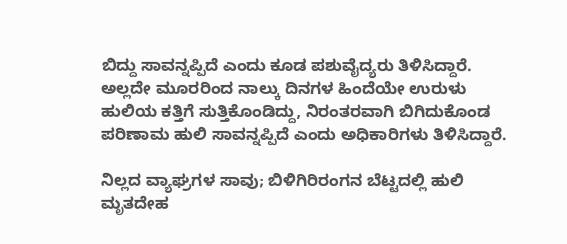ಬಿದ್ದು ಸಾವನ್ನಪ್ಪಿದೆ ಎಂದು ಕೂಡ ಪಶುವೈದ್ಯರು ತಿಳಿಸಿದ್ದಾರೆ. ಅಲ್ಲದೇ ಮೂರರಿಂದ ನಾಲ್ಕು ದಿನಗಳ ಹಿಂದೆಯೇ ಉರುಳು ಹುಲಿಯ ಕತ್ತಿಗೆ ಸುತ್ತಿಕೊಂಡಿದ್ದು, ನಿರಂತರವಾಗಿ ಬಿಗಿದುಕೊಂಡ ಪರಿಣಾಮ ಹುಲಿ ಸಾವನ್ನಪ್ಪಿದೆ ಎಂದು ಅಧಿಕಾರಿಗಳು ತಿಳಿಸಿದ್ದಾರೆ.

ನಿಲ್ಲದ ವ್ಯಾಘ್ರಗಳ ಸಾವು; ಬಿಳಿಗಿರಿರಂಗನ ಬೆಟ್ಟದಲ್ಲಿ ಹುಲಿ ಮೃತದೇಹ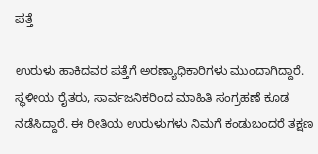ಪತ್ತೆ

ಉರುಳು ಹಾಕಿದವರ ಪತ್ತೆಗೆ ಅರಣ್ಯಾಧಿಕಾರಿಗಳು ಮುಂದಾಗಿದ್ದಾರೆ. ಸ್ಥಳೀಯ ರೈತರು, ಸಾರ್ವಜನಿಕರಿಂದ ಮಾಹಿತಿ ಸಂಗ್ರಹಣೆ ಕೂಡ ನಡೆಸಿದ್ದಾರೆ. ಈ ರೀತಿಯ ಉರುಳುಗಳು ನಿಮಗೆ ಕಂಡುಬಂದರೆ ತಕ್ಷಣ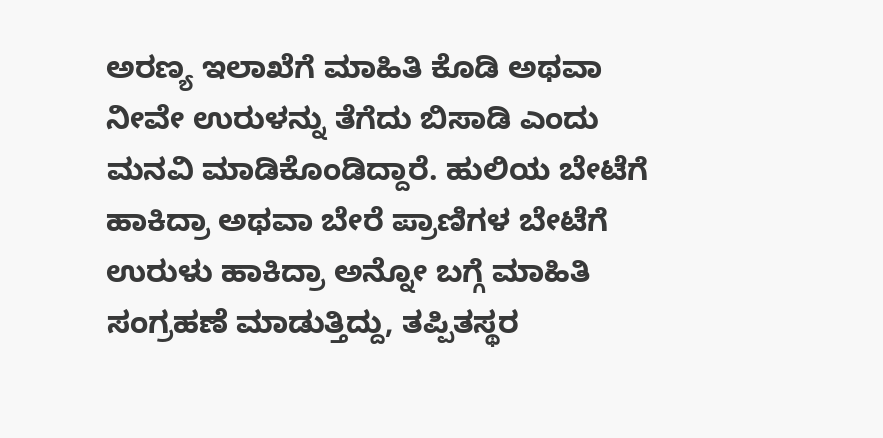ಅರಣ್ಯ ಇಲಾಖೆಗೆ ಮಾಹಿತಿ ಕೊಡಿ ಅಥವಾ ನೀವೇ ಉರುಳನ್ನು ತೆಗೆದು ಬಿಸಾಡಿ ಎಂದು ಮನವಿ ಮಾಡಿಕೊಂಡಿದ್ದಾರೆ. ಹುಲಿಯ ಬೇಟೆಗೆ ಹಾಕಿದ್ರಾ ಅಥವಾ ಬೇರೆ ಪ್ರಾಣಿಗಳ ಬೇಟೆಗೆ ಉರುಳು ಹಾಕಿದ್ರಾ ಅನ್ನೋ ಬಗ್ಗೆ ಮಾಹಿತಿ ಸಂಗ್ರಹಣೆ ಮಾಡುತ್ತಿದ್ದು, ತಪ್ಪಿತಸ್ಥರ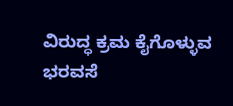ವಿರುದ್ಧ ಕ್ರಮ ಕೈಗೊಳ್ಳುವ ಭರವಸೆ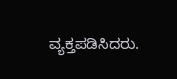ವ್ಯಕ್ತಪಡಿಸಿದರು.